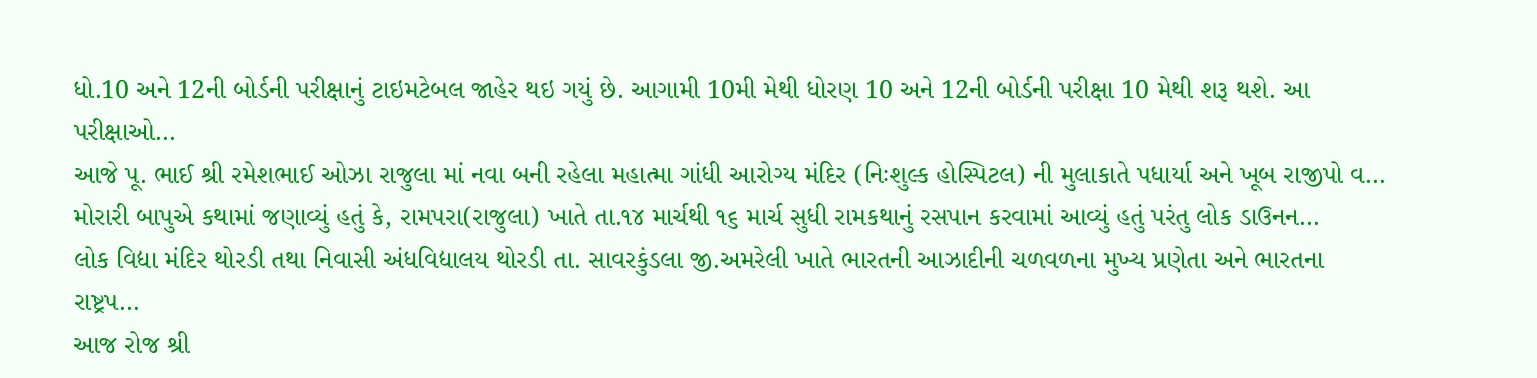ધો.10 અને 12ની બોર્ડની પરીક્ષાનું ટાઇમટેબલ જાહેર થઇ ગયું છે. આગામી 10મી મેથી ધોરણ 10 અને 12ની બોર્ડની પરીક્ષા 10 મેથી શરૂ થશે. આ પરીક્ષાઓ…
આજે પૂ. ભાઈ શ્રી રમેશભાઈ ઓઝા રાજુલા માં નવા બની રહેલા મહાત્મા ગાંધી આરોગ્ય મંદિર (નિઃશુલ્ક હોસ્પિટલ) ની મુલાકાતે પધાર્યા અને ખૂબ રાજીપો વ…
મોરારી બાપુએ કથામાં જણાવ્યું હતું કે, રામપરા(રાજુલા) ખાતે તા.૧૪ માર્ચથી ૧૬ માર્ચ સુધી રામકથાનું રસપાન કરવામાં આવ્યું હતું પરંતુ લોક ડાઉનન…
લોક વિદ્યા મંદિર થોરડી તથા નિવાસી અંધવિદ્યાલય થોરડી તા. સાવરકુંડલા જી.અમરેલી ખાતે ભારતની આઝાદીની ચળવળના મુખ્ય પ્રણેતા અને ભારતના રાષ્ટ્રપ…
આજ રોજ શ્રી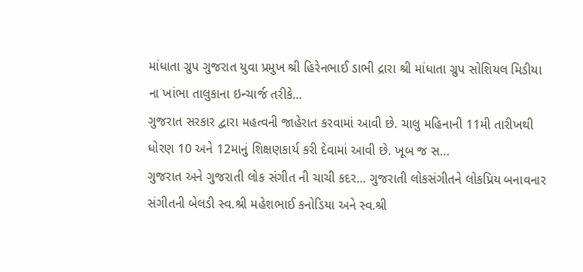માંધાતા ગ્રુપ ગુજરાત યુવા પ્રમુખ શ્રી હિરેનભાઈ ડાભી દ્રારા શ્રી માંધાતા ગ્રુપ સોશિયલ મિડીયા ના ખાંભા તાલુકાના ઇન્ચાર્જ તરીકે…
ગુજરાત સરકાર દ્વારા મહત્વની જાહેરાત કરવામાં આવી છે. ચાલુ મહિનાની 11મી તારીખથી ધોરણ 10 અને 12માનું શિક્ષણકાર્ય કરી દેવામાં આવી છે. ખૂબ જ સ…
ગુજરાત અને ગુજરાતી લોક સંગીત ની ચાચી કદર... ગુજરાતી લોકસંગીતને લોકપ્રિય બનાવનાર સંગીતની બેલડી સ્વ.શ્રી મહેશભાઈ કનોડિયા અને સ્વ.શ્રી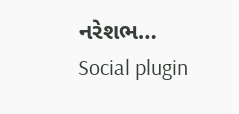નરેશભ…
Social plugin